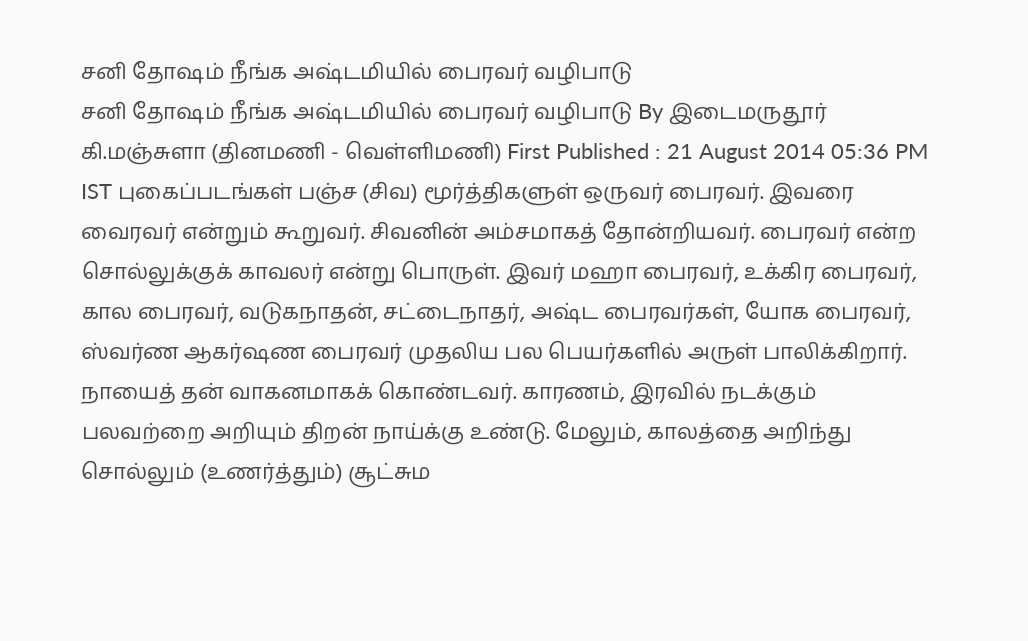சனி தோஷம் நீங்க அஷ்டமியில் பைரவர் வழிபாடு
சனி தோஷம் நீங்க அஷ்டமியில் பைரவர் வழிபாடு By இடைமருதூர் கி.மஞ்சுளா (தினமணி - வெள்ளிமணி) First Published : 21 August 2014 05:36 PM IST புகைப்படங்கள் பஞ்ச (சிவ) மூர்த்திகளுள் ஒருவர் பைரவர். இவரை வைரவர் என்றும் கூறுவர். சிவனின் அம்சமாகத் தோன்றியவர். பைரவர் என்ற சொல்லுக்குக் காவலர் என்று பொருள். இவர் மஹா பைரவர், உக்கிர பைரவர், கால பைரவர், வடுகநாதன், சட்டைநாதர், அஷ்ட பைரவர்கள், யோக பைரவர், ஸ்வர்ண ஆகர்ஷண பைரவர் முதலிய பல பெயர்களில் அருள் பாலிக்கிறார். நாயைத் தன் வாகனமாகக் கொண்டவர். காரணம், இரவில் நடக்கும் பலவற்றை அறியும் திறன் நாய்க்கு உண்டு. மேலும், காலத்தை அறிந்து சொல்லும் (உணர்த்தும்) சூட்சும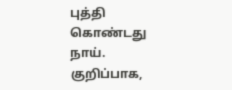புத்தி கொண்டது நாய். குறிப்பாக,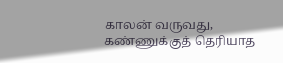காலன் வருவது, கண்ணுக்குத் தெரியாத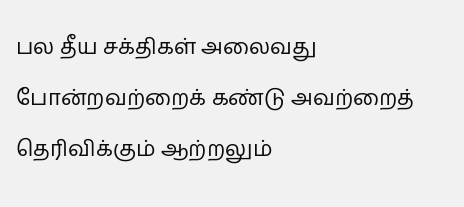பல தீய சக்திகள் அலைவது போன்றவற்றைக் கண்டு அவற்றைத் தெரிவிக்கும் ஆற்றலும்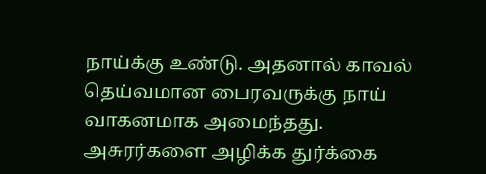நாய்க்கு உண்டு. அதனால் காவல் தெய்வமான பைரவருக்கு நாய் வாகனமாக அமைந்தது. அசுரர்களை அழிக்க துர்க்கை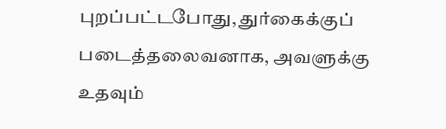புறப்பட்டபோது, துர்கைக்குப் படைத்தலைவனாக, அவளுக்கு உதவும்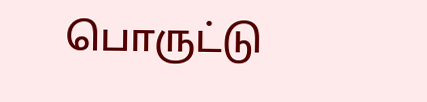பொருட்டு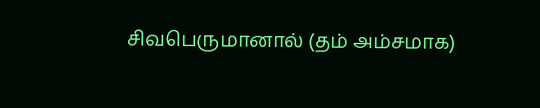சிவபெருமானால் (தம் அம்சமாக)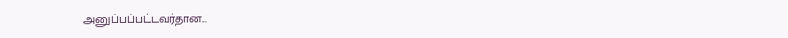அனுப்பப்பட்டவர்தான...